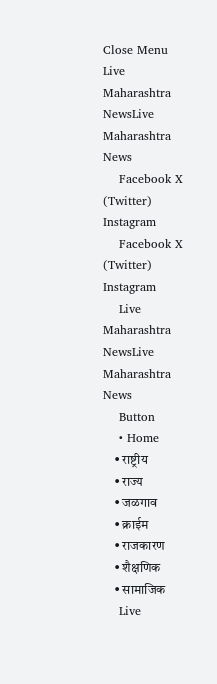Close Menu
Live Maharashtra NewsLive Maharashtra News
    Facebook X (Twitter) Instagram
    Facebook X (Twitter) Instagram
    Live Maharashtra NewsLive Maharashtra News
    Button
    • Home
    • राष्ट्रीय
    • राज्य
    • जळगाव
    • क्राईम
    • राजकारण
    • शैक्षणिक
    • सामाजिक
    Live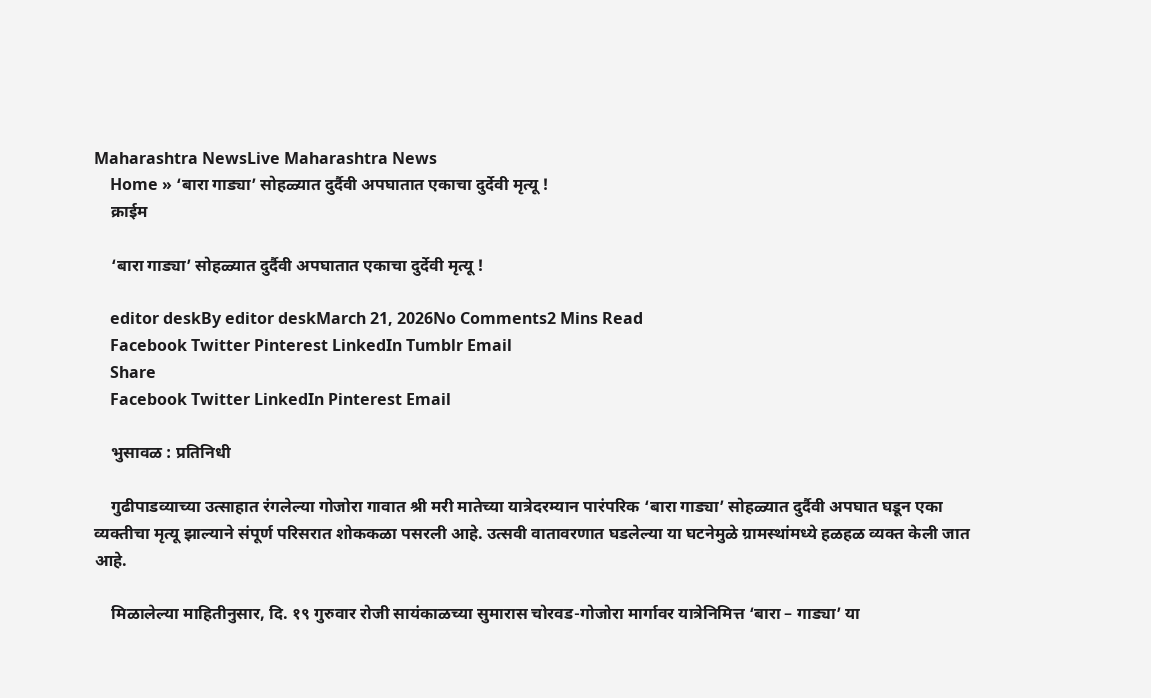Maharashtra NewsLive Maharashtra News
    Home » ‘बारा गाड्या’ सोहळ्यात दुर्दैवी अपघातात एकाचा दुर्देवी मृत्यू !
    क्राईम

    ‘बारा गाड्या’ सोहळ्यात दुर्दैवी अपघातात एकाचा दुर्देवी मृत्यू !

    editor deskBy editor deskMarch 21, 2026No Comments2 Mins Read
    Facebook Twitter Pinterest LinkedIn Tumblr Email
    Share
    Facebook Twitter LinkedIn Pinterest Email

    भुसावळ : प्रतिनिधी

    गुढीपाडव्याच्या उत्साहात रंगलेल्या गोजोरा गावात श्री मरी मातेच्या यात्रेदरम्यान पारंपरिक ‘बारा गाड्या’ सोहळ्यात दुर्दैवी अपघात घडून एका व्यक्तीचा मृत्यू झाल्याने संपूर्ण परिसरात शोककळा पसरली आहे. उत्सवी वातावरणात घडलेल्या या घटनेमुळे ग्रामस्थांमध्ये हळहळ व्यक्त केली जात आहे.

    मिळालेल्या माहितीनुसार, दि. १९ गुरुवार रोजी सायंकाळच्या सुमारास चोरवड-गोजोरा मार्गावर यात्रेनिमित्त ‘बारा – गाड्या’ या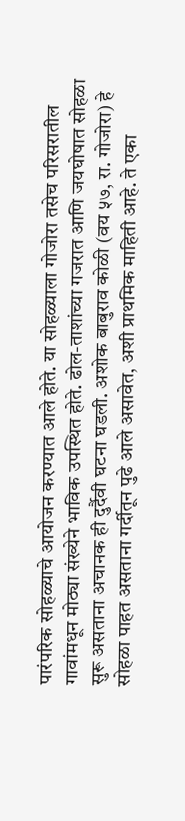पारंपरिक सोहळ्याचे आयोजन करण्यात आले होते. या सोहळ्याला गोजोरा तसेच परिसरातील गावांमधून मोठ्या संख्येने भाविक उपस्थित होते. ढोल-ताशांच्या गजरात आणि जयघोषात सोहळा सुरू असताना अचानक ही दुर्दैवी घटना घडली. अशोक बाबुराव कोळी (वय ५७, रा. गोजोरा) हे सोहळा पाहत असताना गर्दीतून पुढे आले असावेत, अशी प्राथमिक माहिती आहे. ते एका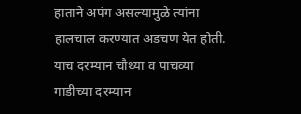हाताने अपंग असल्यामुळे त्यांना हालचाल करण्यात अडचण येत होती. याच दरम्यान चौथ्या व पाचव्या गाडीच्या दरम्यान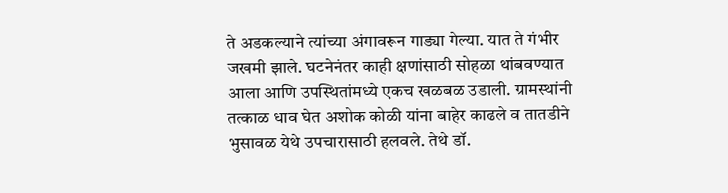ते अडकल्याने त्यांच्या अंगावरून गाड्या गेल्या. यात ते गंभीर जखमी झाले. घटनेनंतर काही क्षणांसाठी सोहळा थांबवण्यात आला आणि उपस्थितांमध्ये एकच खळबळ उडाली. ग्रामस्थांनी तत्काळ धाव घेत अशोक कोळी यांना बाहेर काढले व तातडीने भुसावळ येथे उपचारासाठी हलवले. तेथे डॉ.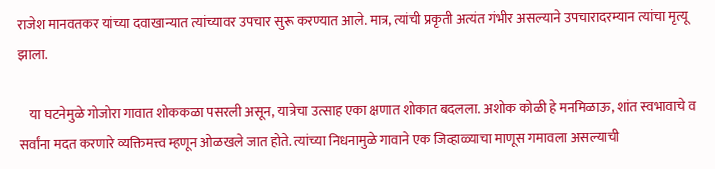राजेश मानवतकर यांच्या दवाखान्यात त्यांच्यावर उपचार सुरू करण्यात आले. मात्र, त्यांची प्रकृती अत्यंत गंभीर असल्याने उपचारादरम्यान त्यांचा मृत्यू झाला.

    या घटनेमुळे गोजोरा गावात शोककळा पसरली असून, यात्रेचा उत्साह एका क्षणात शोकात बदलला. अशोक कोळी हे मनमिळाऊ, शांत स्वभावाचे व सर्वांना मदत करणारे व्यक्तिमत्त्व म्हणून ओळखले जात होते. त्यांच्या निधनामुळे गावाने एक जिव्हाळ्याचा माणूस गमावला असल्याची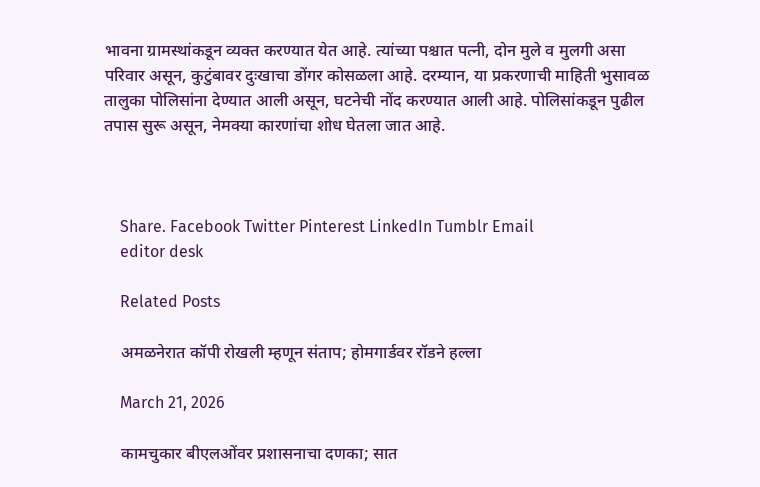भावना ग्रामस्थांकडून व्यक्त करण्यात येत आहे. त्यांच्या पश्चात पत्नी, दोन मुले व मुलगी असा परिवार असून, कुटुंबावर दुःखाचा डोंगर कोसळला आहे. दरम्यान, या प्रकरणाची माहिती भुसावळ तालुका पोलिसांना देण्यात आली असून, घटनेची नोंद करण्यात आली आहे. पोलिसांकडून पुढील तपास सुरू असून, नेमक्या कारणांचा शोध घेतला जात आहे.



    Share. Facebook Twitter Pinterest LinkedIn Tumblr Email
    editor desk

    Related Posts

    अमळनेरात कॉपी रोखली म्हणून संताप; होमगार्डवर रॉडने हल्ला

    March 21, 2026

    कामचुकार बीएलओंवर प्रशासनाचा दणका; सात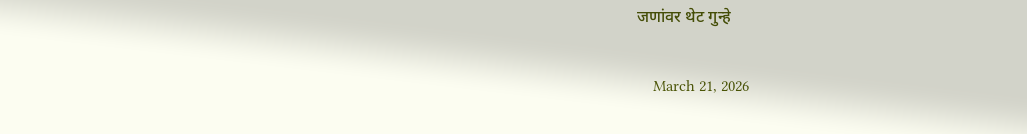जणांवर थेट गुन्हे

    March 21, 2026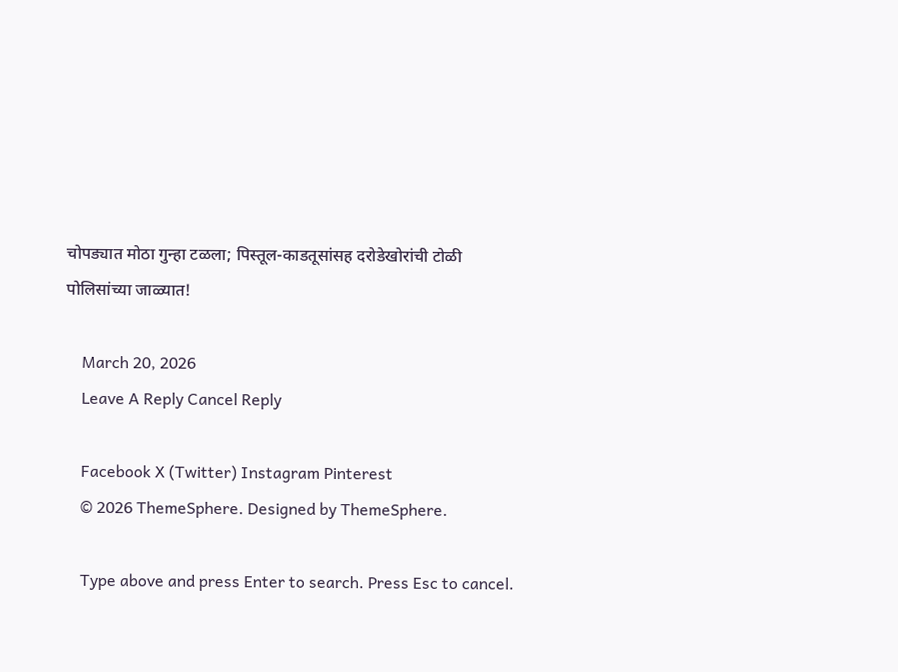चोपड्यात मोठा गुन्हा टळला; पिस्तूल-काडतूसांसह दरोडेखोरांची टोळी पोलिसांच्या जाळ्यात!

    March 20, 2026
    Leave A Reply Cancel Reply

    Facebook X (Twitter) Instagram Pinterest
    © 2026 ThemeSphere. Designed by ThemeSphere.

    Type above and press Enter to search. Press Esc to cancel.